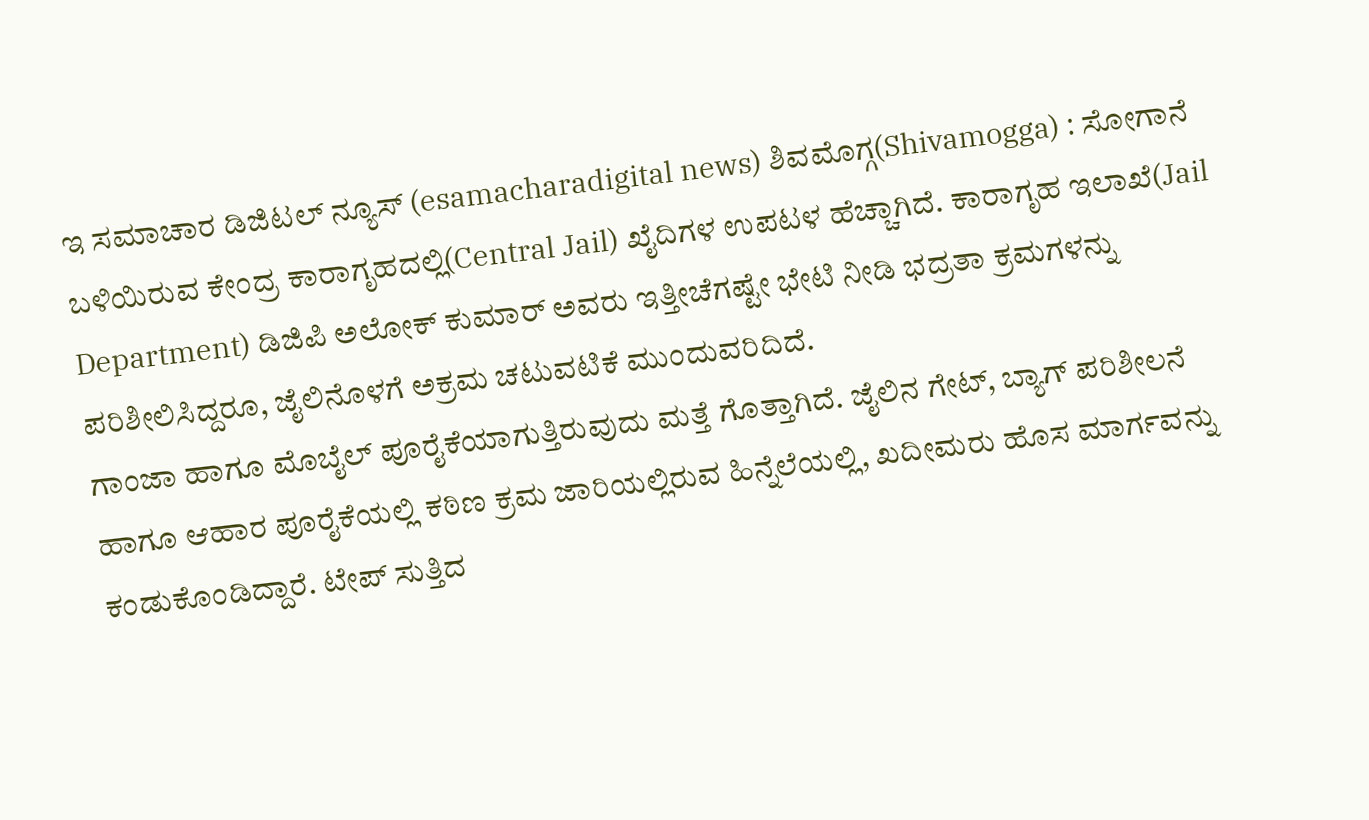ಇ ಸಮಾಚಾರ ಡಿಜಿಟಲ್ ನ್ಯೂಸ್ (esamacharadigital news) ಶಿವಮೊಗ್ಗ(Shivamogga) : ಸೋಗಾನೆ ಬಳಿಯಿರುವ ಕೇಂದ್ರ ಕಾರಾಗೃಹದಲ್ಲಿ(Central Jail) ಖೈದಿಗಳ ಉಪಟಳ ಹೆಚ್ಚಾಗಿದೆ. ಕಾರಾಗೃಹ ಇಲಾಖೆ(Jail Department) ಡಿಜಿಪಿ ಅಲೋಕ್ ಕುಮಾರ್ ಅವರು ಇತ್ತೀಚೆಗಷ್ಟೇ ಭೇಟಿ ನೀಡಿ ಭದ್ರತಾ ಕ್ರಮಗಳನ್ನು ಪರಿಶೀಲಿಸಿದ್ದರೂ, ಜೈಲಿನೊಳಗೆ ಅಕ್ರಮ ಚಟುವಟಿಕೆ ಮುಂದುವರಿದಿದೆ.
ಗಾಂಜಾ ಹಾಗೂ ಮೊಬೈಲ್ ಪೂರೈಕೆಯಾಗುತ್ತಿರುವುದು ಮತ್ತೆ ಗೊತ್ತಾಗಿದೆ. ಜೈಲಿನ ಗೇಟ್, ಬ್ಯಾಗ್ ಪರಿಶೀಲನೆ ಹಾಗೂ ಆಹಾರ ಪೂರೈಕೆಯಲ್ಲಿ ಕಠಿಣ ಕ್ರಮ ಜಾರಿಯಲ್ಲಿರುವ ಹಿನ್ನೆಲೆಯಲ್ಲಿ, ಖದೀಮರು ಹೊಸ ಮಾರ್ಗವನ್ನು ಕಂಡುಕೊಂಡಿದ್ದಾರೆ. ಟೇಪ್ ಸುತ್ತಿದ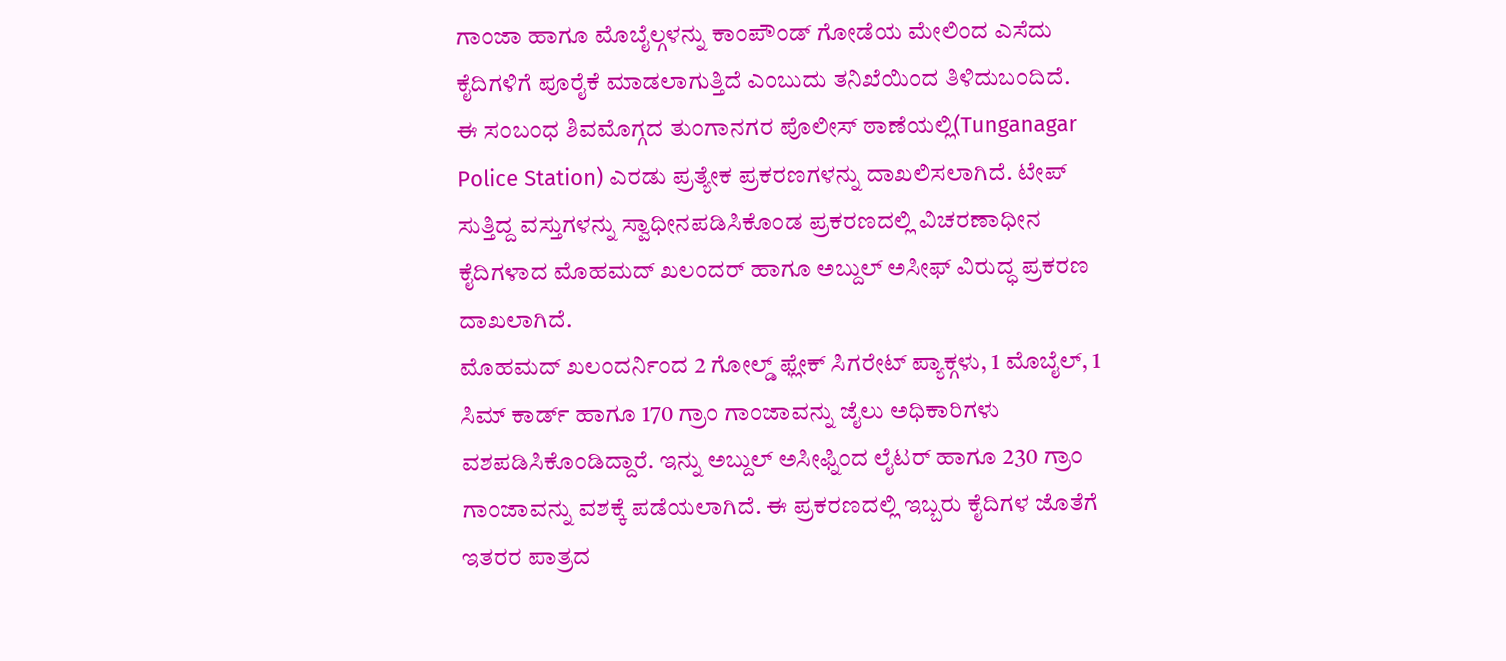ಗಾಂಜಾ ಹಾಗೂ ಮೊಬೈಲ್ಗಳನ್ನು ಕಾಂಪೌಂಡ್ ಗೋಡೆಯ ಮೇಲಿಂದ ಎಸೆದು ಕೈದಿಗಳಿಗೆ ಪೂರೈಕೆ ಮಾಡಲಾಗುತ್ತಿದೆ ಎಂಬುದು ತನಿಖೆಯಿಂದ ತಿಳಿದುಬಂದಿದೆ.
ಈ ಸಂಬಂಧ ಶಿವಮೊಗ್ಗದ ತುಂಗಾನಗರ ಪೊಲೀಸ್ ಠಾಣೆಯಲ್ಲಿ(Tunganagar Police Station) ಎರಡು ಪ್ರತ್ಯೇಕ ಪ್ರಕರಣಗಳನ್ನು ದಾಖಲಿಸಲಾಗಿದೆ. ಟೇಪ್ ಸುತ್ತಿದ್ದ ವಸ್ತುಗಳನ್ನು ಸ್ವಾಧೀನಪಡಿಸಿಕೊಂಡ ಪ್ರಕರಣದಲ್ಲಿ ವಿಚರಣಾಧೀನ ಕೈದಿಗಳಾದ ಮೊಹಮದ್ ಖಲಂದರ್ ಹಾಗೂ ಅಬ್ದುಲ್ ಅಸೀಫ್ ವಿರುದ್ಧ ಪ್ರಕರಣ ದಾಖಲಾಗಿದೆ.
ಮೊಹಮದ್ ಖಲಂದರ್ನಿಂದ 2 ಗೋಲ್ಡ್ ಫ್ಲೇಕ್ ಸಿಗರೇಟ್ ಪ್ಯಾಕ್ಗಳು, 1 ಮೊಬೈಲ್, 1 ಸಿಮ್ ಕಾರ್ಡ್ ಹಾಗೂ 170 ಗ್ರಾಂ ಗಾಂಜಾವನ್ನು ಜೈಲು ಅಧಿಕಾರಿಗಳು ವಶಪಡಿಸಿಕೊಂಡಿದ್ದಾರೆ. ಇನ್ನು ಅಬ್ದುಲ್ ಅಸೀಫ್ನಿಂದ ಲೈಟರ್ ಹಾಗೂ 230 ಗ್ರಾಂ ಗಾಂಜಾವನ್ನು ವಶಕ್ಕೆ ಪಡೆಯಲಾಗಿದೆ. ಈ ಪ್ರಕರಣದಲ್ಲಿ ಇಬ್ಬರು ಕೈದಿಗಳ ಜೊತೆಗೆ ಇತರರ ಪಾತ್ರದ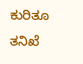ಕುರಿತೂ ತನಿಖೆ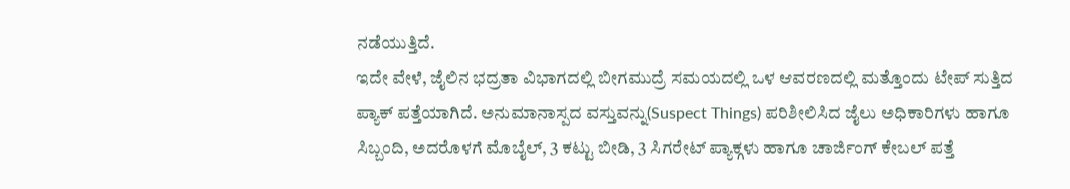ನಡೆಯುತ್ತಿದೆ.
ಇದೇ ವೇಳೆ, ಜೈಲಿನ ಭದ್ರತಾ ವಿಭಾಗದಲ್ಲಿ ಬೀಗಮುದ್ರೆ ಸಮಯದಲ್ಲಿ ಒಳ ಆವರಣದಲ್ಲಿ ಮತ್ತೊಂದು ಟೇಪ್ ಸುತ್ತಿದ ಪ್ಯಾಕ್ ಪತ್ತೆಯಾಗಿದೆ. ಅನುಮಾನಾಸ್ಪದ ವಸ್ತುವನ್ನು(Suspect Things) ಪರಿಶೀಲಿಸಿದ ಜೈಲು ಅಧಿಕಾರಿಗಳು ಹಾಗೂ ಸಿಬ್ಬಂದಿ, ಅದರೊಳಗೆ ಮೊಬೈಲ್, 3 ಕಟ್ಟು ಬೀಡಿ, 3 ಸಿಗರೇಟ್ ಪ್ಯಾಕ್ಗಳು ಹಾಗೂ ಚಾರ್ಜಿಂಗ್ ಕೇಬಲ್ ಪತ್ತೆ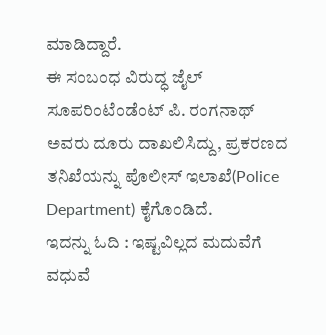ಮಾಡಿದ್ದಾರೆ.
ಈ ಸಂಬಂಧ ವಿರುದ್ಧ ಜೈಲ್ ಸೂಪರಿಂಟೆಂಡೆಂಟ್ ಪಿ. ರಂಗನಾಥ್ ಅವರು ದೂರು ದಾಖಲಿಸಿದ್ದು, ಪ್ರಕರಣದ ತನಿಖೆಯನ್ನು ಪೊಲೀಸ್ ಇಲಾಖೆ(Police Department) ಕೈಗೊಂಡಿದೆ.
ಇದನ್ನು ಓದಿ : ಇಷ್ಟವಿಲ್ಲದ ಮದುವೆಗೆ ವಧುವೆ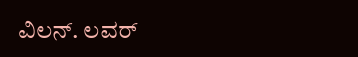ವಿಲನ್. ಲವರ್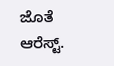ಜೊತೆ ಆರೆಸ್ಟ್.